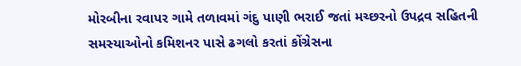મોરબીના રવાપર ગામે તળાવમાં ગંદુ પાણી ભરાઈ જતાં મચ્છરનો ઉપદ્રવ સહિતની સમસ્યાઓનો કમિશનર પાસે ઢગલો કરતાં કોંગ્રેસના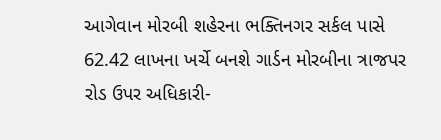આગેવાન મોરબી શહેરના ભક્તિનગર સર્કલ પાસે 62.42 લાખના ખર્ચે બનશે ગાર્ડન મોરબીના ત્રાજપર રોડ ઉપર અધિકારી-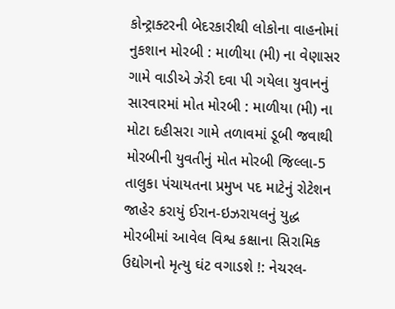કોન્ટ્રાક્ટરની બેદરકારીથી લોકોના વાહનોમાં નુકશાન મોરબી : માળીયા (મી) ના વેણાસર ગામે વાડીએ ઝેરી દવા પી ગયેલા યુવાનનું સારવારમાં મોત મોરબી : માળીયા (મી) ના મોટા દહીસરા ગામે તળાવમાં ડૂબી જવાથી મોરબીની યુવતીનું મોત મોરબી જિલ્લા-5 તાલુકા પંચાયતના પ્રમુખ પદ માટેનું રોટેશન જાહેર કરાયું ઈરાન-ઇઝરાયલનું યુદ્ધ મોરબીમાં આવેલ વિશ્વ કક્ષાના સિરામિક ઉદ્યોગનો મૃત્યુ ઘંટ વગાડશે !: નેચરલ-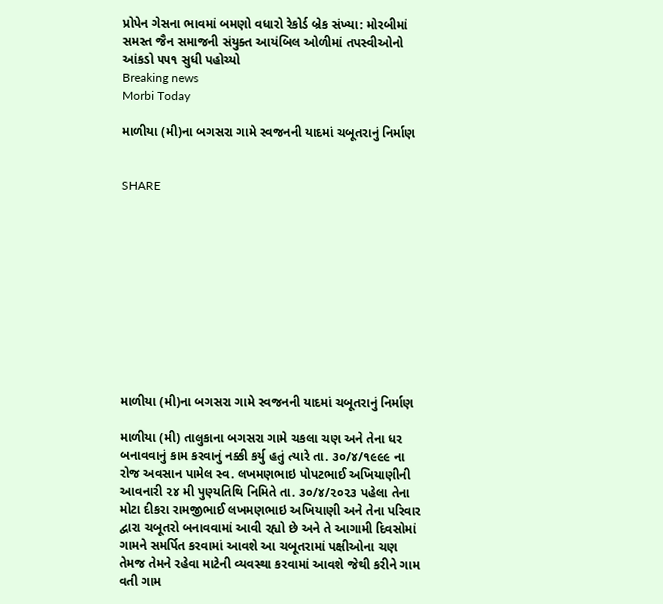પ્રોપેન ગેસના ભાવમાં બમણો વધારો રેકોર્ડ બ્રેક સંખ્યા: મોરબીમાં સમસ્ત જૈન સમાજની સંયુક્ત આયંબિલ ઓળીમાં તપસ્વીઓનો આંકડો ૫૫૧ સુધી પહોચ્યો
Breaking news
Morbi Today

માળીયા (મી)ના બગસરા ગામે સ્વજનની યાદમાં ચબૂતરાનું નિર્માણ


SHARE











માળીયા (મી)ના બગસરા ગામે સ્વજનની યાદમાં ચબૂતરાનું નિર્માણ

માળીયા (મી) તાલુકાના બગસરા ગામે ચકલા ચણ અને તેના ધર બનાવવાનું કામ કરવાનું નક્કી કર્યુ હતું ત્યારે તા. ૩૦/૪/૧૯૯૯ ના રોજ અવસાન પામેલ સ્વ. લખમણભાઇ પોપટભાઈ અખિયાણીની આવનારી ૨૪ મી પુણ્યતિથિ નિમિતે તા. ૩૦/૪/૨૦૨૩ પહેલા તેના મોટા દીકરા રામજીભાઈ લખમણભાઇ અખિયાણી અને તેના પરિવાર દ્વારા ચબૂતરો બનાવવામાં આવી રહ્યો છે અને તે આગામી દિવસોમાં ગામને સમર્પિત કરવામાં આવશે આ ચબૂતરામાં પક્ષીઓના ચણ તેમજ તેમને રહેવા માટેની વ્યવસ્થા કરવામાં આવશે જેથી કરીને ગામ વતી ગામ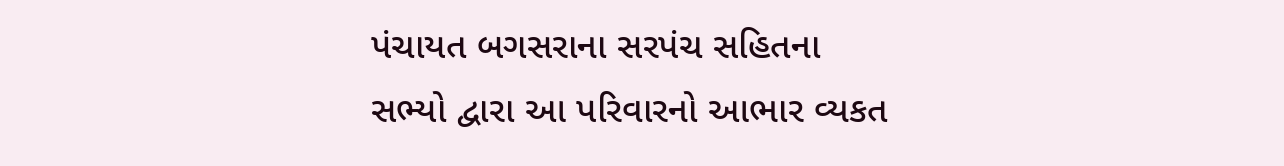પંચાયત બગસરાના સરપંચ સહિતના સભ્યો દ્વારા આ પરિવારનો આભાર વ્યકત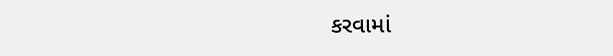કરવામાં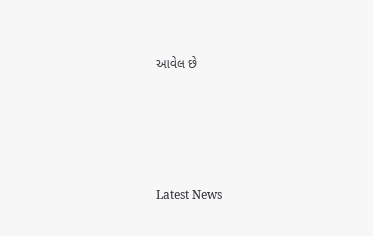આવેલ છે






Latest News